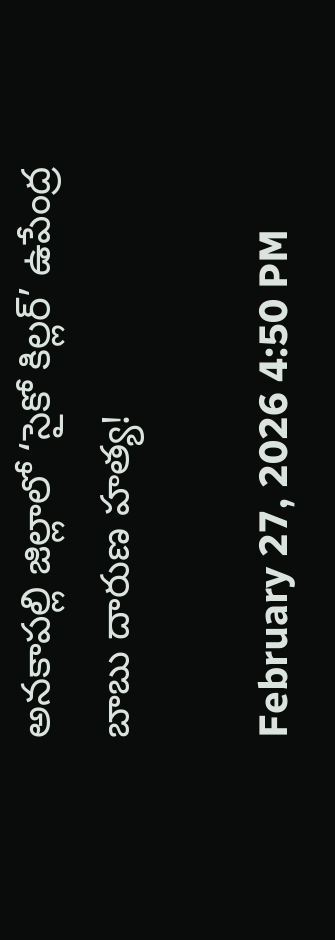అనకాపల్లి జిల్లాలో ‘సైకో కిల్లర్’ ఉపేంద్ర బాబు దారుణ హత్య!

February 27, 2026 4:50 PM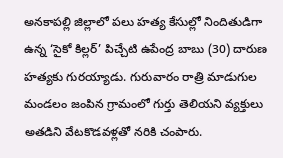అనకాపల్లి జిల్లాలో పలు హత్య కేసుల్లో నిందితుడిగా ఉన్న ‘సైకో కిల్లర్’ పిచ్చేటి ఉపేంద్ర బాబు (30) దారుణ హత్యకు గురయ్యాడు. గురువారం రాత్రి మాడుగుల మండలం జంపిన గ్రామంలో గుర్తు తెలియని వ్యక్తులు అతడిని వేటకొడవళ్లతో నరికి చంపారు.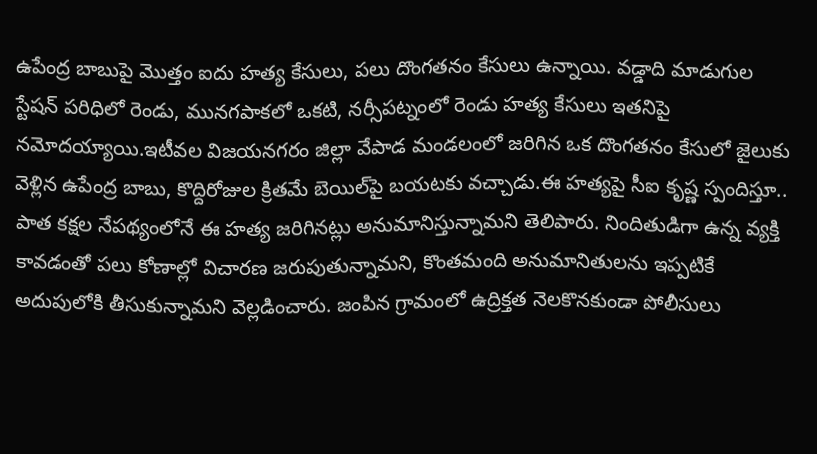ఉపేంద్ర బాబుపై మొత్తం ఐదు హత్య కేసులు, పలు దొంగతనం కేసులు ఉన్నాయి. వడ్డాది మాడుగుల స్టేషన్ పరిధిలో రెండు, మునగపాకలో ఒకటి, నర్సీపట్నంలో రెండు హత్య కేసులు ఇతనిపై నమోదయ్యాయి.ఇటీవల విజయనగరం జిల్లా వేపాడ మండలంలో జరిగిన ఒక దొంగతనం కేసులో జైలుకు వెళ్లిన ఉపేంద్ర బాబు, కొద్దిరోజుల క్రితమే బెయిల్‌పై బయటకు వచ్చాడు.ఈ హత్యపై సీఐ కృష్ణ స్పందిస్తూ.. పాత కక్షల నేపథ్యంలోనే ఈ హత్య జరిగినట్లు అనుమానిస్తున్నామని తెలిపారు. నిందితుడిగా ఉన్న వ్యక్తి కావడంతో పలు కోణాల్లో విచారణ జరుపుతున్నామని, కొంతమంది అనుమానితులను ఇప్పటికే అదుపులోకి తీసుకున్నామని వెల్లడించారు. జంపిన గ్రామంలో ఉద్రిక్తత నెలకొనకుండా పోలీసులు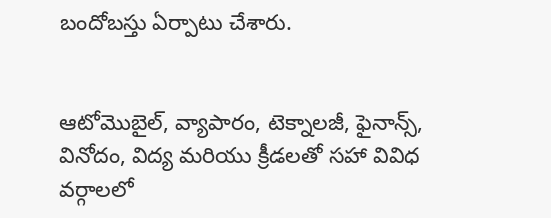బందోబస్తు ఏర్పాటు చేశారు.


ఆటోమొబైల్, వ్యాపారం, టెక్నాలజీ, ఫైనాన్స్, వినోదం, విద్య మరియు క్రీడలతో సహా వివిధ వర్గాలలో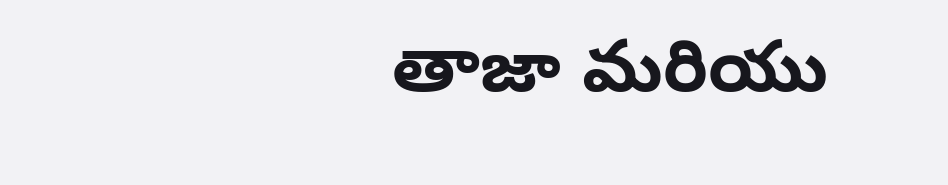తాజా మరియు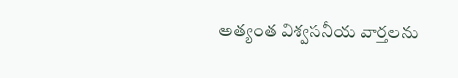అత్యంత విశ్వసనీయ వార్తలను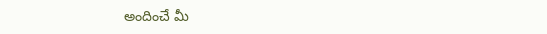అందించే మీ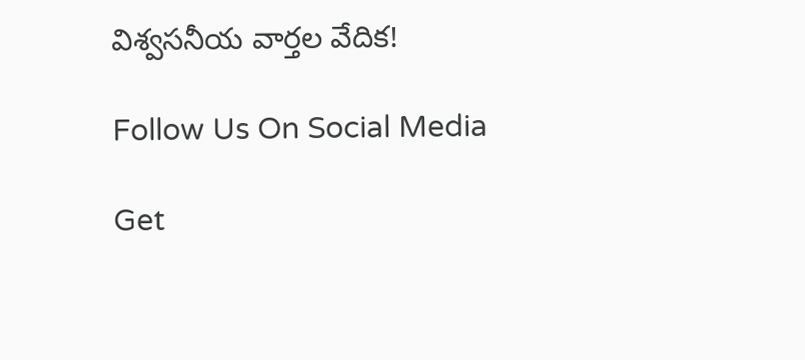విశ్వసనీయ వార్తల వేదిక!

Follow Us On Social Media

Get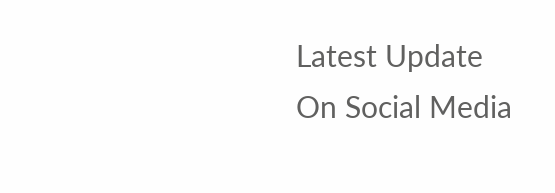Latest Update On Social Media